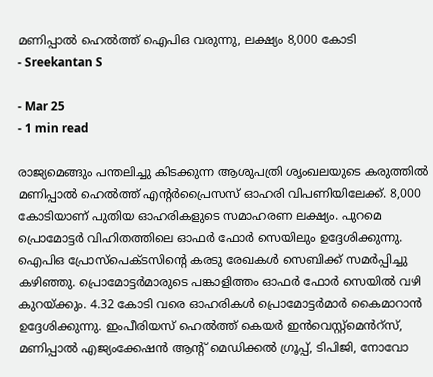മണിപ്പാൽ ഹെൽത്ത് ഐപിഒ വരുന്നു, ലക്ഷ്യം 8,000 കോടി
- Sreekantan S

- Mar 25
- 1 min read

രാജ്യമെങ്ങും പന്തലിച്ചു കിടക്കുന്ന ആശുപത്രി ശൃംഖലയുടെ കരുത്തിൽ മണിപ്പാൽ ഹെൽത്ത് എൻ്റർപ്രൈസസ് ഓഹരി വിപണിയിലേക്ക്. 8,000 കോടിയാണ് പുതിയ ഓഹരികളുടെ സമാഹരണ ലക്ഷ്യം. പുറമെ പ്രൊമോട്ടർ വിഹിതത്തിലെ ഓഫർ ഫോർ സെയിലും ഉദ്ദേശിക്കുന്നു.
ഐപിഒ പ്രോസ്പെക്ടസിൻ്റെ കരടു രേഖകൾ സെബിക്ക് സമർപ്പിച്ചു കഴിഞ്ഞു. പ്രൊമോട്ടർമാരുടെ പങ്കാളിത്തം ഓഫർ ഫോർ സെയിൽ വഴി കുറയ്ക്കും. 4.32 കോടി വരെ ഓഹരികൾ പ്രൊമോട്ടർമാർ കൈമാറാൻ ഉദ്ദേശിക്കുന്നു. ഇംപീരിയസ് ഹെൽത്ത് കെയർ ഇൻവെസ്റ്റ്മെൻറ്സ്, മണിപ്പാൽ എജ്യംക്കേഷൻ ആൻ്റ് മെഡിക്കൽ ഗ്രൂപ്പ്, ടിപിജി, നോവോ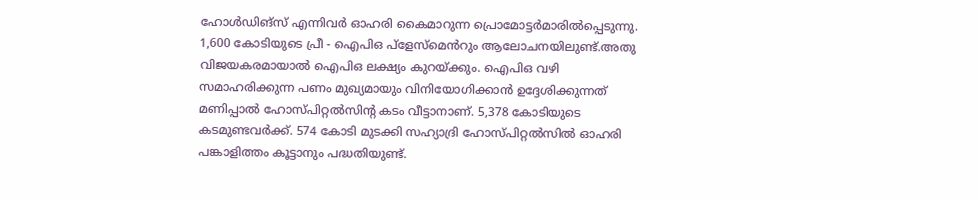ഹോൾഡിങ്സ് എന്നിവർ ഓഹരി കൈമാറുന്ന പ്രൊമോട്ടർമാരിൽപ്പെടുന്നു.
1,600 കോടിയുടെ പ്രീ - ഐപിഒ പ്ളേസ്മെൻറും ആലോചനയിലുണ്ട്.അതു വിജയകരമായാൽ ഐപിഒ ലക്ഷ്യം കുറയ്ക്കും. ഐപിഒ വഴി സമാഹരിക്കുന്ന പണം മുഖ്യമായും വിനിയോഗിക്കാൻ ഉദ്ദേശിക്കുന്നത് മണിപ്പാൽ ഹോസ്പിറ്റൽസിൻ്റ കടം വീട്ടാനാണ്. 5,378 കോടിയുടെ കടമുണ്ടവർക്ക്. 574 കോടി മുടക്കി സഹ്യാദ്രി ഹോസ്പിറ്റൽസിൽ ഓഹരി പങ്കാളിത്തം കൂട്ടാനും പദ്ധതിയുണ്ട്.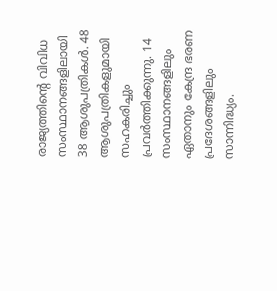രാജ്യത്തിൻ്റെ വിവിധ സംസ്ഥാനങ്ങളിലായി 38 ആശുപത്രികൾ. 48 ആശുപത്രികളുമായി സഹകരിച്ചും പ്രവർത്തിക്കുന്നു. 14 സംസ്ഥാനങ്ങളിലും ഏതാനും കേന്ദ്ര ഭരണ പ്രദേശങ്ങളിലും സാന്നിദ്ധ്യം.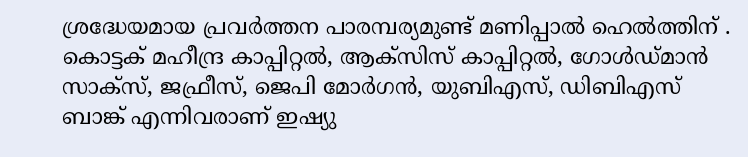ശ്രദ്ധേയമായ പ്രവർത്തന പാരമ്പര്യമുണ്ട് മണിപ്പാൽ ഹെൽത്തിന് .
കൊട്ടക് മഹീന്ദ്ര കാപ്പിറ്റൽ, ആക്സിസ് കാപ്പിറ്റൽ, ഗോൾഡ്മാൻ സാക്സ്, ജഫ്രീസ്, ജെപി മോർഗൻ, യുബിഎസ്, ഡിബിഎസ് ബാങ്ക് എന്നിവരാണ് ഇഷ്യു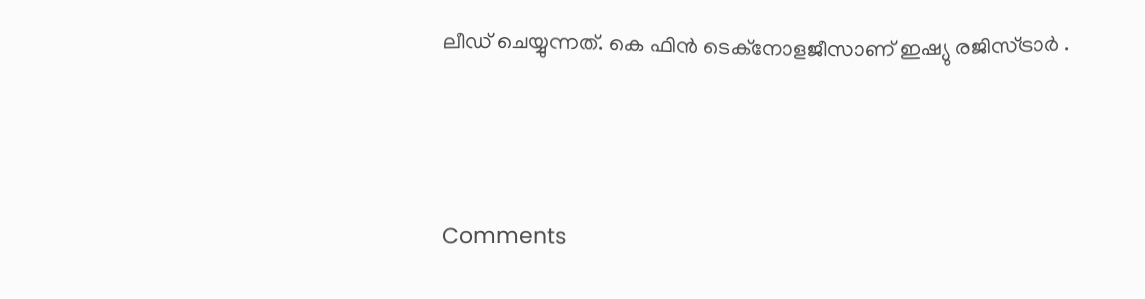ലീഡ് ചെയ്യുന്നത്. കെ ഫിൻ ടെക്നോളജീസാണ് ഇഷ്യു രജിസ്ട്രാർ .




Comments